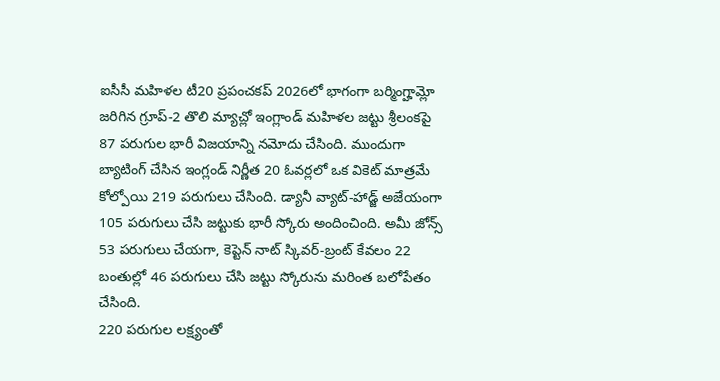ఐసీసీ మహిళల టీ20 ప్రపంచకప్ 2026లో భాగంగా బర్మింగ్హామ్లో జరిగిన గ్రూప్-2 తొలి మ్యాచ్లో ఇంగ్లాండ్ మహిళల జట్టు శ్రీలంకపై 87 పరుగుల భారీ విజయాన్ని నమోదు చేసింది. ముందుగా బ్యాటింగ్ చేసిన ఇంగ్లండ్ నిర్ణీత 20 ఓవర్లలో ఒక వికెట్ మాత్రమే కోల్పోయి 219 పరుగులు చేసింది. డ్యానీ వ్యాట్-హాడ్జ్ అజేయంగా 105 పరుగులు చేసి జట్టుకు భారీ స్కోరు అందించింది. అమీ జోన్స్ 53 పరుగులు చేయగా, కెప్టెన్ నాట్ స్కివర్-బ్రంట్ కేవలం 22 బంతుల్లో 46 పరుగులు చేసి జట్టు స్కోరును మరింత బలోపేతం చేసింది.
220 పరుగుల లక్ష్యంతో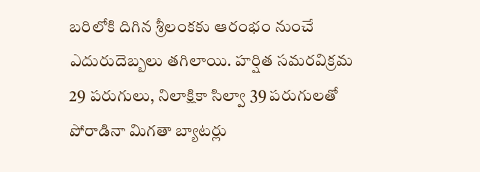బరిలోకి దిగిన శ్రీలంకకు ఆరంభం నుంచే ఎదురుదెబ్బలు తగిలాయి. హర్షిత సమరవిక్రమ 29 పరుగులు, నిలాక్షికా సిల్వా 39 పరుగులతో పోరాడినా మిగతా బ్యాటర్లు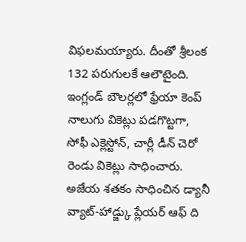విఫలమయ్యారు. దీంతో శ్రీలంక 132 పరుగులకే ఆలౌటైంది. ఇంగ్లండ్ బౌలర్లలో ఫ్రేయా కెంప్ నాలుగు వికెట్లు పడగొట్టగా, సోఫీ ఎక్లెస్టోన్, చార్లీ డీన్ చెరో రెండు వికెట్లు సాధించారు. అజేయ శతకం సాధించిన డ్యానీ వ్యాట్-హాడ్జ్కు ప్లేయర్ ఆఫ్ ది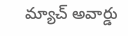మ్యాచ్ అవార్డు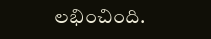లభించింది.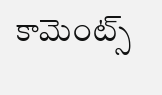కామెంట్స్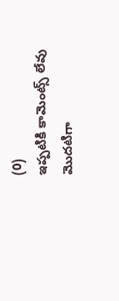(0)
ఇప్పటికి కామెంట్స్ లేవు
మొదటిగా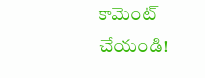కామెంట్ చేయండి!